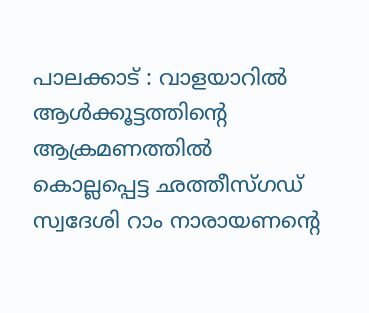പാലക്കാട് : വാളയാറിൽ ആൾക്കൂട്ടത്തിൻ്റെ ആക്രമണത്തിൽ കൊല്ലപ്പെട്ട ഛത്തീസ്ഗഡ് സ്വദേശി റാം നാരായണൻ്റെ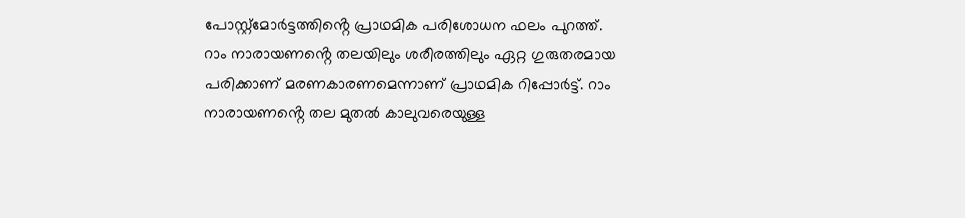പോസ്റ്റ്മോർട്ടത്തിൻ്റെ പ്രാഥമിക പരിശോധന ഫലം പുറത്ത്.
റാം നാരായണൻ്റെ തലയിലും ശരീരത്തിലും ഏറ്റ ഗുരുതരമായ പരിക്കാണ് മരണകാരണമെന്നാണ് പ്രാഥമിക റിപ്പോർട്ട്. റാം നാരായണൻ്റെ തല മുതൽ കാലുവരെയുള്ള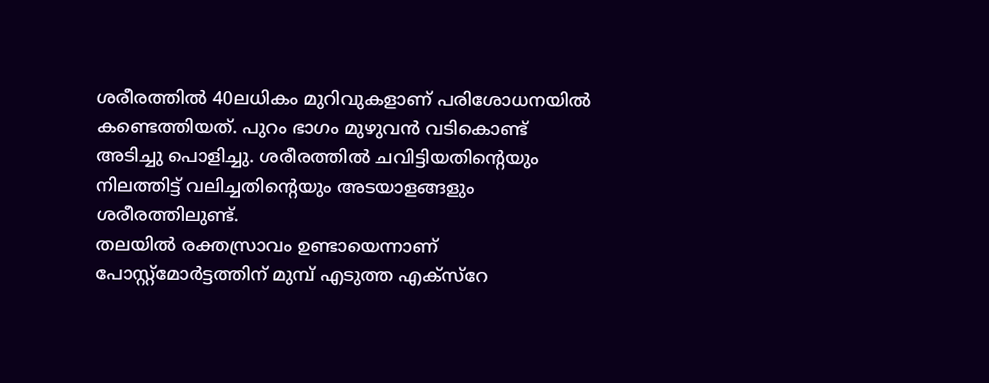ശരീരത്തിൽ 40ലധികം മുറിവുകളാണ് പരിശോധനയിൽ കണ്ടെത്തിയത്. പുറം ഭാഗം മുഴുവൻ വടികൊണ്ട് അടിച്ചു പൊളിച്ചു. ശരീരത്തിൽ ചവിട്ടിയതിൻ്റെയും നിലത്തിട്ട് വലിച്ചതിൻ്റെയും അടയാളങ്ങളും ശരീരത്തിലുണ്ട്.
തലയിൽ രക്തസ്രാവം ഉണ്ടായെന്നാണ് പോസ്റ്റ്മോർട്ടത്തിന് മുമ്പ് എടുത്ത എക്സ്റേ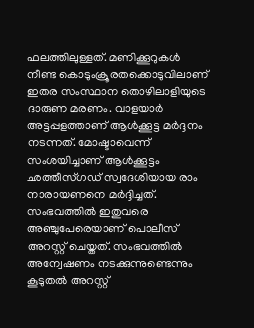ഫലത്തിലുള്ളത്. മണിക്കൂറുകൾ നീണ്ട കൊടുംക്രൂരതക്കൊടുവിലാണ് ഇതര സംസ്ഥാന തൊഴിലാളിയുടെ ദാരുണ മരണം. വാളയാർ അട്ടപ്പളത്താണ് ആൾക്കൂട്ട മർദ്ദനം നടന്നത്. മോഷ്ടാവെന്ന് സംശയിച്ചാണ് ആൾക്കൂട്ടം ഛത്തീസ്ഗഡ് സ്വദേശിയായ രാം നാരായണനെ മർദ്ദിച്ചത്. സംഭവത്തിൽ ഇതുവരെ അഞ്ചുപേരെയാണ് പൊലീസ് അറസ്റ്റ് ചെയ്തത്. സംഭവത്തിൽ അന്വേഷണം നടക്കുന്നുണ്ടെന്നും കൂടുതൽ അറസ്റ്റ്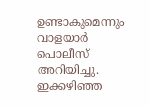ഉണ്ടാകുമെന്നും വാളയാർ പൊലീസ് അറിയിച്ചു. ഇക്കഴിഞ്ഞ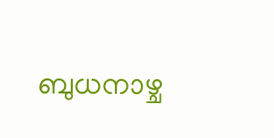ബുധനാഴ്ച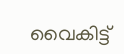വൈകിട്ട്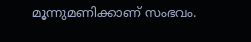മൂന്നുമണിക്കാണ് സംഭവം.